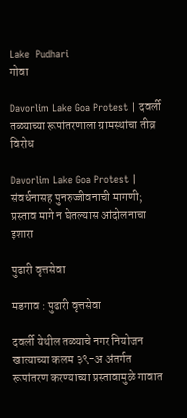Lake  Pudhari
गोवा

Davorlim Lake Goa Protest | दवर्ली तळ्याच्या रूपांतरणाला ग्रामस्थांचा तीव्र विरोध

Davorlim Lake Goa Protest | संवर्धनासह पुनरुज्जीवनाची मागणी; प्रस्ताव मागे न घेतल्यास आंदोलनाचा इशारा

पुढारी वृत्तसेवा

मडगाव : पुढारी वृत्तसेवा

दवर्ली येथील तळ्याचे नगर नियोजन खात्याच्या कलम ३९-अ अंतर्गत रूपांतरण करण्याच्या प्रस्तावामुळे गावात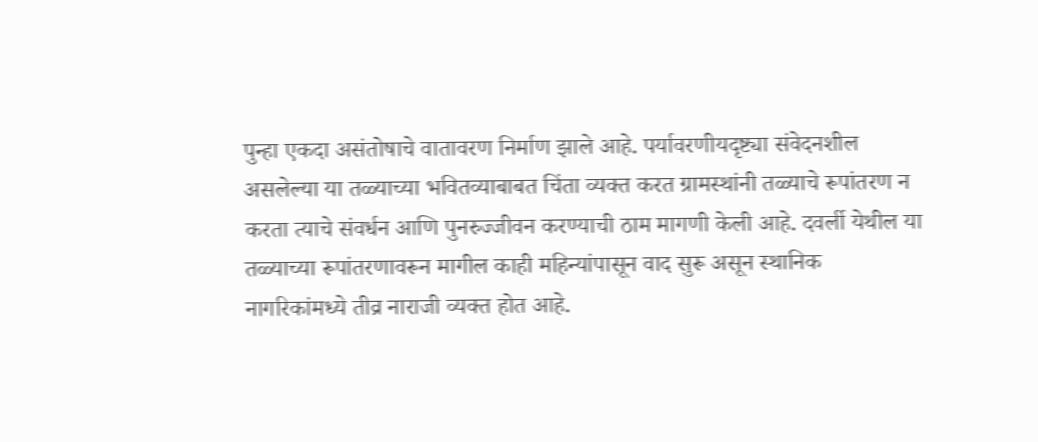पुन्हा एकदा असंतोषाचे वातावरण निर्माण झाले आहे. पर्यावरणीयदृष्ट्या संवेदनशील असलेल्या या तळ्याच्या भवितव्याबाबत चिंता व्यक्त करत ग्रामस्थांनी तळ्याचे रूपांतरण न करता त्याचे संवर्धन आणि पुनरुज्जीवन करण्याची ठाम मागणी केली आहे. दवर्ली येथील या तळ्याच्या रूपांतरणावरून मागील काही महिन्यांपासून वाद सुरू असून स्थानिक नागरिकांमध्ये तीव्र नाराजी व्यक्त होत आहे.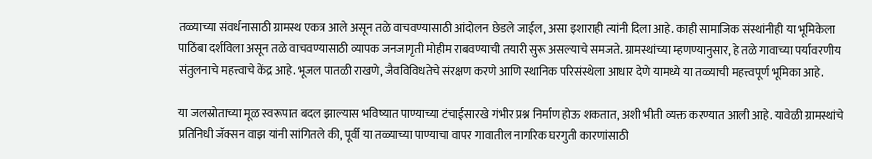तळ्याच्या संवर्धनासाठी ग्रामस्थ एकत्र आले असून तळे वाचवण्यासाठी आंदोलन छेडले जाईल, असा इशाराही त्यांनी दिला आहे. काही सामाजिक संस्थांनीही या भूमिकेला पाठिंबा दर्शविला असून तळे वाचवण्यासाठी व्यापक जनजागृती मोहीम राबवण्याची तयारी सुरू असल्याचे समजते. ग्रामस्थांच्या म्हणण्यानुसार, हे तळे गावाच्या पर्यावरणीय संतुलनाचे महत्त्वाचे केंद्र आहे. भूजल पातळी राखणे, जैवविविधतेचे संरक्षण करणे आणि स्थानिक परिसंस्थेला आधार देणे यामध्ये या तळ्याची महत्त्वपूर्ण भूमिका आहे.

या जलस्रोताच्या मूळ स्वरूपात बदल झाल्यास भविष्यात पाण्याच्या टंचाईसारखे गंभीर प्रश्न निर्माण होऊ शकतात, अशी भीती व्यक्त करण्यात आली आहे. यावेळी ग्रामस्थांचे प्रतिनिधी जॅक्सन वाझ यांनी सांगितले की, पूर्वी या तळ्याच्या पाण्याचा वापर गावातील नागरिक घरगुती कारणांसाठी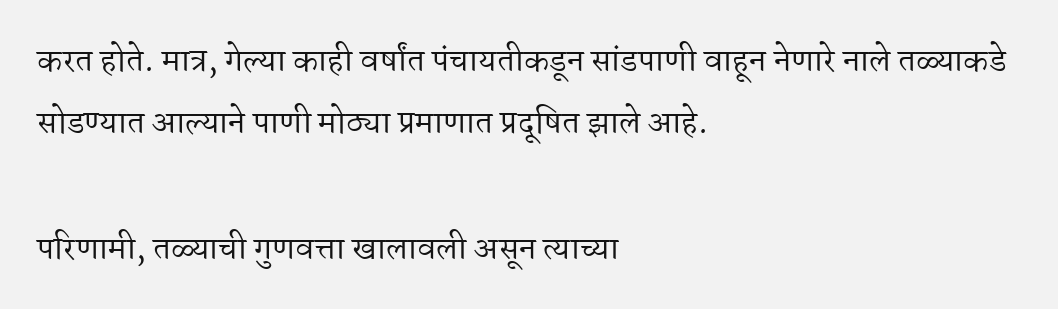करत होते. मात्र, गेल्या काही वर्षांत पंचायतीकडून सांडपाणी वाहून नेणारे नाले तळ्याकडे सोडण्यात आल्याने पाणी मोठ्या प्रमाणात प्रदूषित झाले आहे.

परिणामी, तळ्याची गुणवत्ता खालावली असून त्याच्या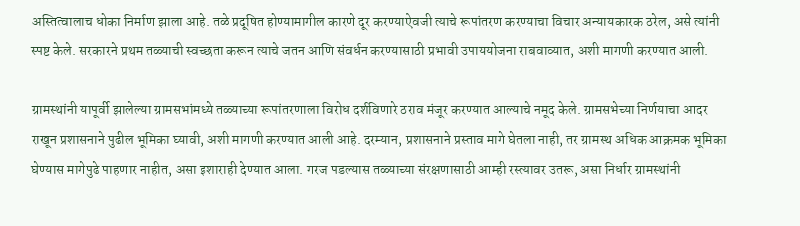अस्तित्वालाच धोका निर्माण झाला आहे. तळे प्रदूषित होण्यामागील कारणे दूर करण्याऐवजी त्याचे रूपांतरण करण्याचा विचार अन्यायकारक ठरेल, असे त्यांनी स्पष्ट केले. सरकारने प्रथम तळ्याची स्वच्छता करून त्याचे जतन आणि संवर्धन करण्यासाठी प्रभावी उपाययोजना राबवाव्यात, अशी मागणी करण्यात आली.

ग्रामस्थांनी यापूर्वी झालेल्या ग्रामसभांमध्ये तळ्याच्या रूपांतरणाला विरोध दर्शविणारे ठराव मंजूर करण्यात आल्याचे नमूद केले. ग्रामसभेच्या निर्णयाचा आदर राखून प्रशासनाने पुढील भूमिका घ्यावी, अशी मागणी करण्यात आली आहे. दरम्यान, प्रशासनाने प्रस्ताव मागे घेतला नाही, तर ग्रामस्थ अधिक आक्रमक भूमिका घेण्यास मागेपुढे पाहणार नाहीत, असा इशाराही देण्यात आला. गरज पडल्यास तळ्याच्या संरक्षणासाठी आम्ही रस्त्यावर उतरू, असा निर्धार ग्रामस्थांनी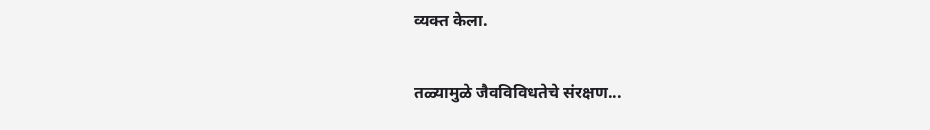व्यक्त केला.

तळ्यामुळे जैवविविधतेचे संरक्षण...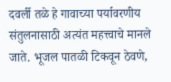दवर्ली तळे हे गावाच्या पर्यावरणीय संतुलनासाठी अत्यंत महत्त्वाचे मानले जाते. भूजल पातळी टिकवून ठेवणे,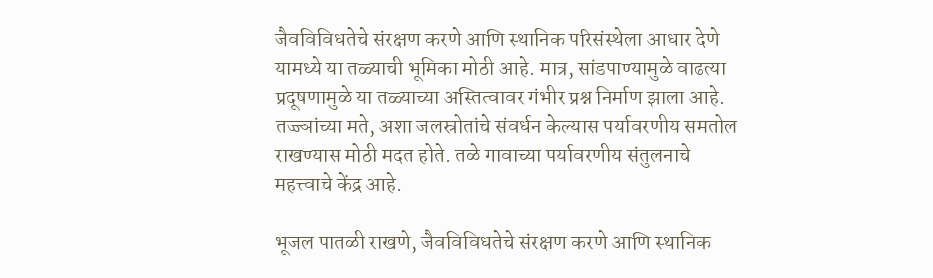जैवविविधतेचे संरक्षण करणे आणि स्थानिक परिसंस्थेला आधार देणे यामध्ये या तळ्याची भूमिका मोठी आहे. मात्र, सांडपाण्यामुळे वाढत्या प्रदूषणामुळे या तळ्याच्या अस्तित्वावर गंभीर प्रश्न निर्माण झाला आहे. तज्ज्ञांच्या मते, अशा जलस्रोतांचे संवर्धन केल्यास पर्यावरणीय समतोल राखण्यास मोठी मदत होते. तळे गावाच्या पर्यावरणीय संतुलनाचे महत्त्वाचे केंद्र आहे.

भूजल पातळी राखणे, जैवविविधतेचे संरक्षण करणे आणि स्थानिक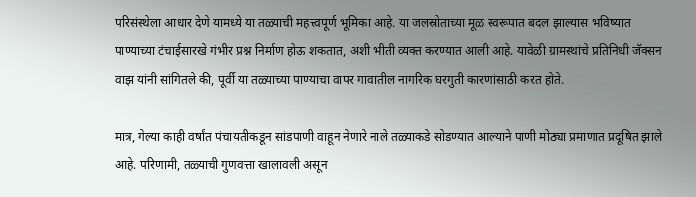परिसंस्थेला आधार देणे यामध्ये या तळ्याची महत्त्वपूर्ण भूमिका आहे. या जलस्रोताच्या मूळ स्वरूपात बदल झाल्यास भविष्यात पाण्याच्या टंचाईसारखे गंभीर प्रश्न निर्माण होऊ शकतात, अशी भीती व्यक्त करण्यात आली आहे. यावेळी ग्रामस्थांचे प्रतिनिधी जॅक्सन वाझ यांनी सांगितले की, पूर्वी या तळ्याच्या पाण्याचा वापर गावातील नागरिक घरगुती कारणांसाठी करत होते.

मात्र, गेल्या काही वर्षांत पंचायतीकडून सांडपाणी वाहून नेणारे नाले तळ्याकडे सोडण्यात आल्याने पाणी मोठ्या प्रमाणात प्रदूषित झाले आहे. परिणामी, तळ्याची गुणवत्ता खालावली असून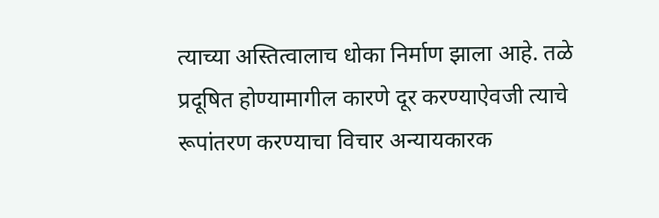त्याच्या अस्तित्वालाच धोका निर्माण झाला आहे. तळे प्रदूषित होण्यामागील कारणे दूर करण्याऐवजी त्याचे रूपांतरण करण्याचा विचार अन्यायकारक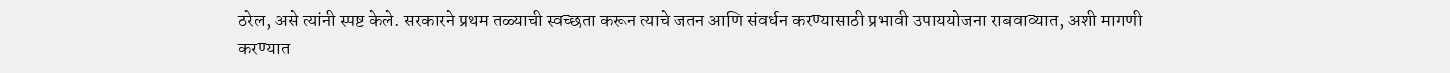ठरेल, असे त्यांनी स्पष्ट केले. सरकारने प्रथम तळ्याची स्वच्छता करून त्याचे जतन आणि संवर्धन करण्यासाठी प्रभावी उपाययोजना राबवाव्यात, अशी मागणी करण्यात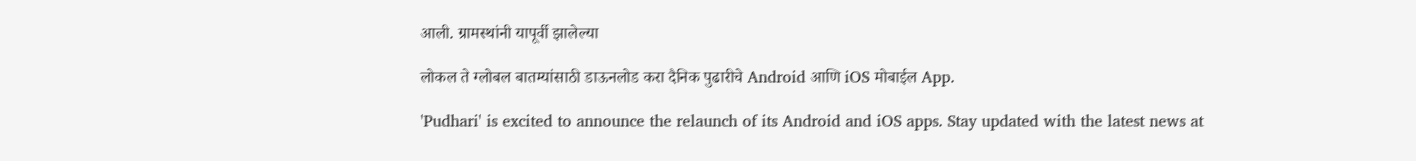आली. ग्रामस्थांनी यापूर्वी झालेल्या

लोकल ते ग्लोबल बातम्यांसाठी डाऊनलोड करा दैनिक पुढारीचे Android आणि iOS मोबाईल App.

'Pudhari' is excited to announce the relaunch of its Android and iOS apps. Stay updated with the latest news at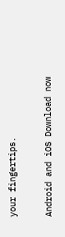your fingertips.

Android and iOS Download now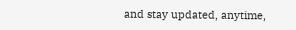and stay updated, anytime,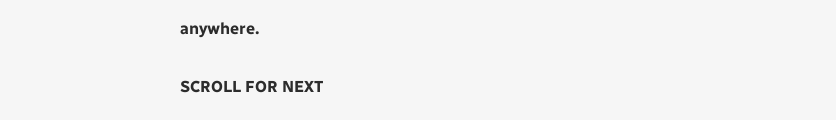anywhere.

SCROLL FOR NEXT